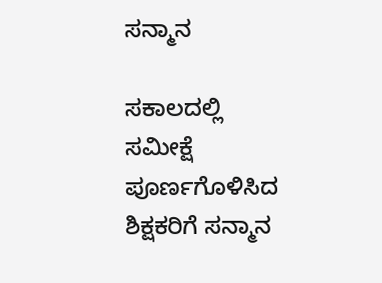ಸನ್ಮಾನ

ಸಕಾಲದಲ್ಲಿ ಸಮೀಕ್ಷೆ ಪೂರ್ಣಗೊಳಿಸಿದ ಶಿಕ್ಷಕರಿಗೆ ಸನ್ಮಾನ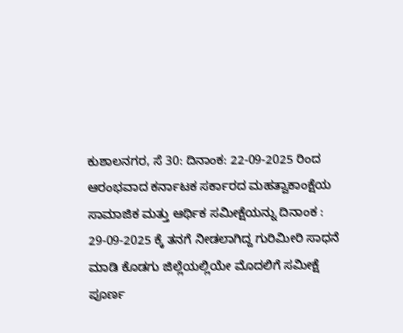ಕುಶಾಲನಗರ, ಸೆ 30: ದಿನಾಂಕ: 22-09-2025 ರಿಂದ ಆರಂಭವಾದ ಕರ್ನಾಟಕ ಸರ್ಕಾರದ ಮಹತ್ವಾಕಾಂಕ್ಷೆಯ ಸಾಮಾಜಿಕ ಮತ್ತು ಆರ್ಥಿಕ ಸಮೀಕ್ಷೆಯನ್ನು ದಿನಾಂಕ : 29-09-2025 ಕ್ಕೆ ತನಗೆ ನೀಡಲಾಗಿದ್ದ ಗುರಿಮೀರಿ ಸಾಧನೆ ಮಾಡಿ ಕೊಡಗು ಜಿಲ್ಲೆಯಲ್ಲಿಯೇ ಮೊದಲಿಗೆ ಸಮೀಕ್ಷೆ ಪೂರ್ಣ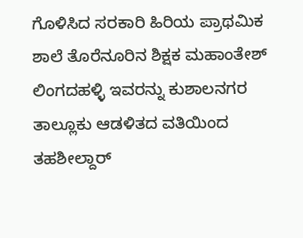ಗೊಳಿಸಿದ ಸರಕಾರಿ ಹಿರಿಯ ಪ್ರಾಥಮಿಕ ಶಾಲೆ ತೊರೆನೂರಿನ ಶಿಕ್ಷಕ ಮಹಾಂತೇಶ್ ಲಿಂಗದಹಳ್ಳಿ ಇವರನ್ನು ಕುಶಾಲನಗರ ತಾಲ್ಲೂಕು ಆಡಳಿತದ ವತಿಯಿಂದ ತಹಶೀಲ್ದಾರ್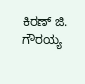ಕಿರಣ್ ಜಿ. ಗೌರಯ್ಯ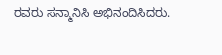ರವರು ಸನ್ಮಾನಿಸಿ ಅಭಿನಂದಿಸಿದರು.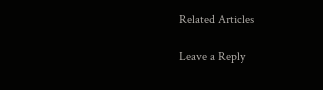Related Articles

Leave a Reply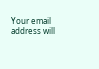Your email address will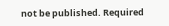not be published. Required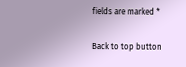fields are marked *

Back to top button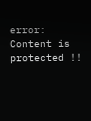error: Content is protected !!